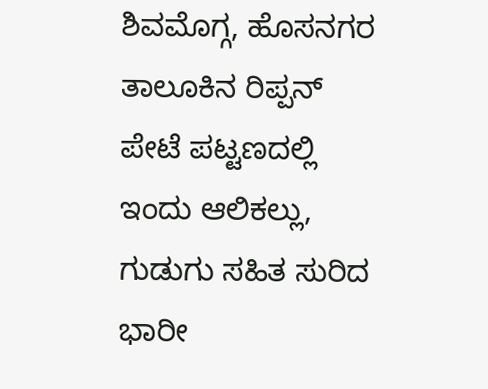ಶಿವಮೊಗ್ಗ, ಹೊಸನಗರ ತಾಲೂಕಿನ ರಿಪ್ಪನ್ ಪೇಟೆ ಪಟ್ಟಣದಲ್ಲಿ ಇಂದು ಆಲಿಕಲ್ಲು, ಗುಡುಗು ಸಹಿತ ಸುರಿದ ಭಾರೀ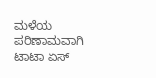ಮಳೆಯ ಪರಿಣಾಮವಾಗಿ ಟಾಟಾ ಏಸ್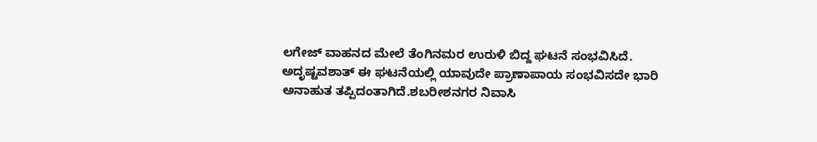ಲಗೇಜ್ ವಾಹನದ ಮೇಲೆ ತೆಂಗಿನಮರ ಉರುಳಿ ಬಿದ್ದ ಘಟನೆ ಸಂಭವಿಸಿದೆ.
ಅದೃಷ್ಟವಶಾತ್ ಈ ಘಟನೆಯಲ್ಲಿ ಯಾವುದೇ ಪ್ರಾಣಾಪಾಯ ಸಂಭವಿಸದೇ ಭಾರಿ ಅನಾಹುತ ತಪ್ಪಿದಂತಾಗಿದೆ.ಶಬರೀಶನಗರ ನಿವಾಸಿ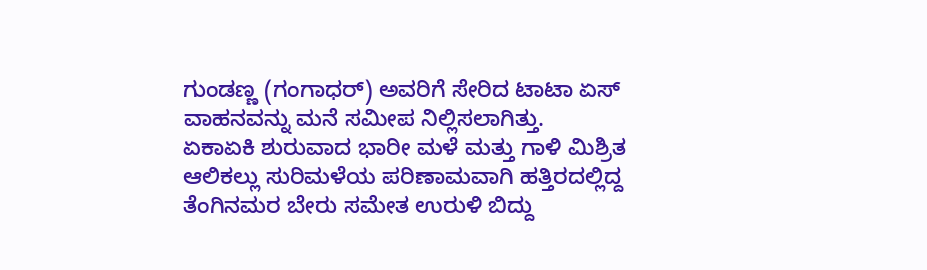ಗುಂಡಣ್ಣ (ಗಂಗಾಧರ್) ಅವರಿಗೆ ಸೇರಿದ ಟಾಟಾ ಏಸ್ ವಾಹನವನ್ನು ಮನೆ ಸಮೀಪ ನಿಲ್ಲಿಸಲಾಗಿತ್ತು.
ಏಕಾಏಕಿ ಶುರುವಾದ ಭಾರೀ ಮಳೆ ಮತ್ತು ಗಾಳಿ ಮಿಶ್ರಿತ ಆಲಿಕಲ್ಲು ಸುರಿಮಳೆಯ ಪರಿಣಾಮವಾಗಿ ಹತ್ತಿರದಲ್ಲಿದ್ದ ತೆಂಗಿನಮರ ಬೇರು ಸಮೇತ ಉರುಳಿ ಬಿದ್ದು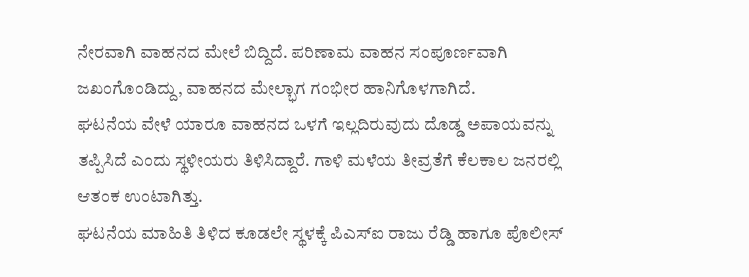ನೇರವಾಗಿ ವಾಹನದ ಮೇಲೆ ಬಿದ್ದಿದೆ. ಪರಿಣಾಮ ವಾಹನ ಸಂಪೂರ್ಣವಾಗಿ ಜಖಂಗೊಂಡಿದ್ದು, ವಾಹನದ ಮೇಲ್ಭಾಗ ಗಂಭೀರ ಹಾನಿಗೊಳಗಾಗಿದೆ.
ಘಟನೆಯ ವೇಳೆ ಯಾರೂ ವಾಹನದ ಒಳಗೆ ಇಲ್ಲದಿರುವುದು ದೊಡ್ಡ ಅಪಾಯವನ್ನು ತಪ್ಪಿಸಿದೆ ಎಂದು ಸ್ಥಳೀಯರು ತಿಳಿಸಿದ್ದಾರೆ. ಗಾಳಿ ಮಳೆಯ ತೀವ್ರತೆಗೆ ಕೆಲಕಾಲ ಜನರಲ್ಲಿ ಆತಂಕ ಉಂಟಾಗಿತ್ತು.
ಘಟನೆಯ ಮಾಹಿತಿ ತಿಳಿದ ಕೂಡಲೇ ಸ್ಥಳಕ್ಕೆ ಪಿಎಸ್ಐ ರಾಜು ರೆಡ್ಡಿ ಹಾಗೂ ಪೊಲೀಸ್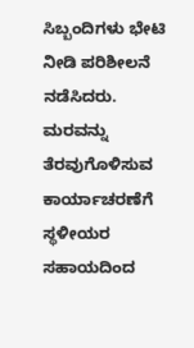ಸಿಬ್ಬಂದಿಗಳು ಭೇಟಿ ನೀಡಿ ಪರಿಶೀಲನೆ ನಡೆಸಿದರು. ಮರವನ್ನು ತೆರವುಗೊಳಿಸುವ ಕಾರ್ಯಾಚರಣೆಗೆ ಸ್ಥಳೀಯರ ಸಹಾಯದಿಂದ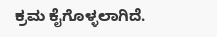ಕ್ರಮ ಕೈಗೊಳ್ಳಲಾಗಿದೆ.